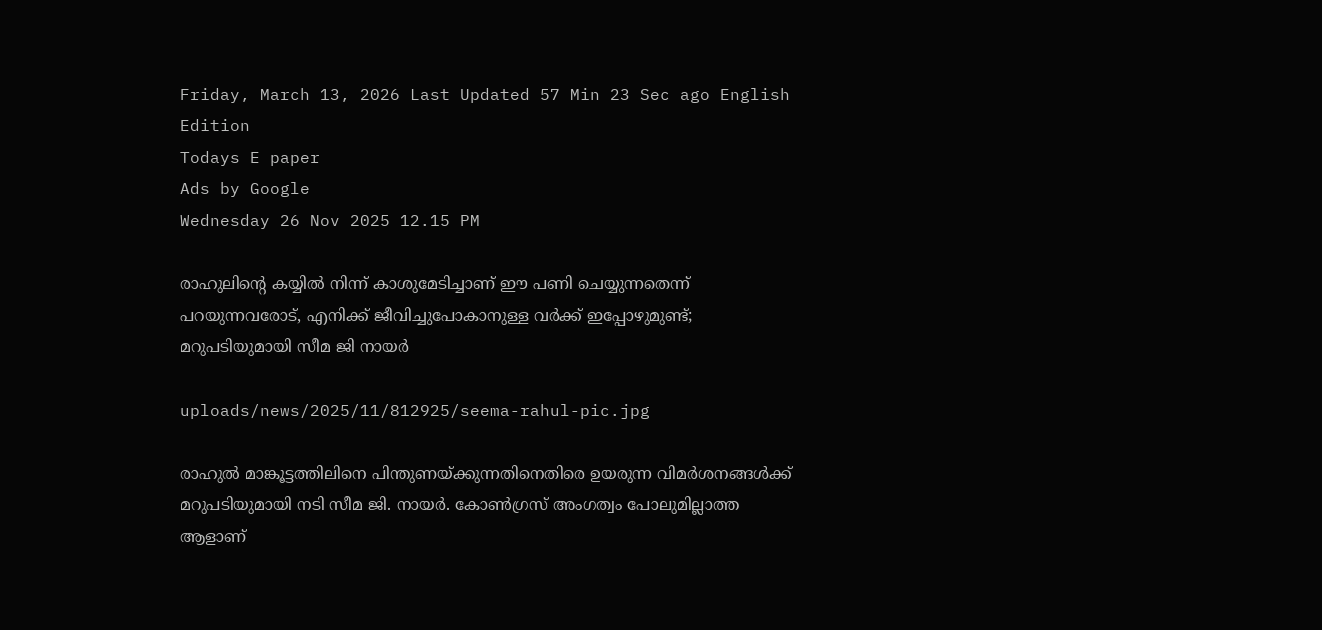Friday, March 13, 2026 Last Updated 57 Min 23 Sec ago English Edition
Todays E paper
Ads by Google
Wednesday 26 Nov 2025 12.15 PM

രാഹുലിന്റെ കയ്യിൽ നിന്ന് കാശുമേടിച്ചാണ് ഈ പണി ചെയ്യുന്നതെന്ന് പറയുന്നവരോട്, എനിക്ക് ജീവിച്ചുപോകാനുള്ള വർക്ക് ഇപ്പോഴുമുണ്ട്; മറുപടിയുമായി സീമ ജി നായര്‍

uploads/news/2025/11/812925/seema-rahul-pic.jpg

രാഹുല്‍ മാങ്കൂട്ടത്തിലിനെ പിന്തുണയ്ക്കുന്നതിനെതിരെ ഉയരുന്ന വിമര്‍ശനങ്ങള്‍ക്ക് മറുപടിയുമായി നടി സീമ ജി. നായര്‍. കോണ്‍ഗ്രസ് അംഗത്വം പോലുമില്ലാത്ത ആളാണ്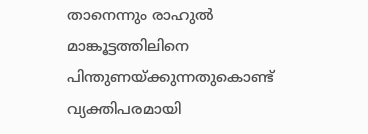താനെന്നും രാഹുല്‍ മാങ്കൂട്ടത്തിലിനെ പിന്തുണയ്ക്കുന്നതുകൊണ്ട് വ്യക്തിപരമായി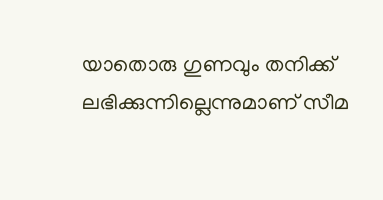യാതൊരു ഗുണവും തനിക്ക് ലഭിക്കുന്നില്ലെന്നുമാണ് സീമ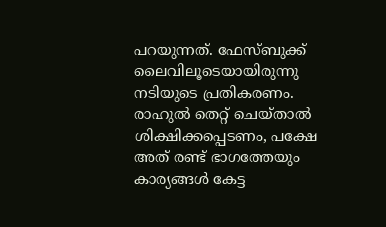പറയുന്നത്. ഫേസ്ബുക്ക് ലൈവിലൂടെയായിരുന്നു നടിയുടെ പ്രതികരണം. രാഹുല്‍ തെറ്റ് ചെയ്താല്‍ ശിക്ഷിക്കപ്പെടണം, പക്ഷേ അത് രണ്ട് ഭാഗത്തേയും കാര്യങ്ങള്‍ കേട്ട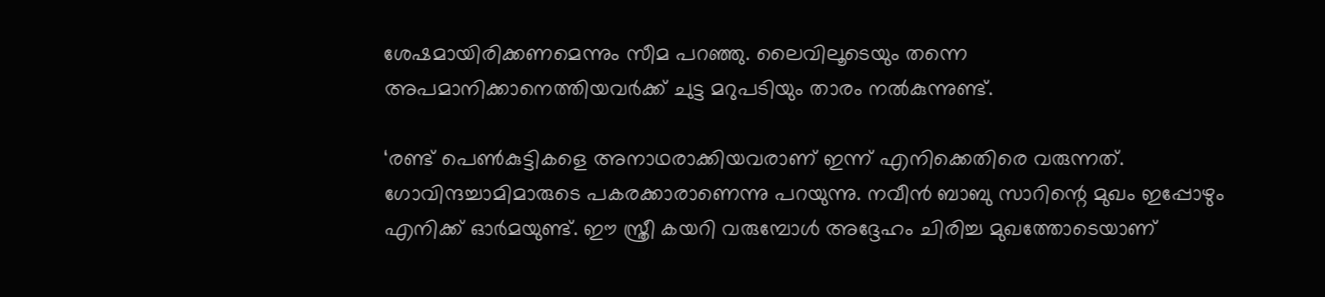ശേഷമായിരിക്കണമെന്നും സീമ പറഞ്ഞു. ലൈവിലൂടെയും തന്നെ അപമാനിക്കാനെത്തിയവര്‍ക്ക് ചുട്ട മറുപടിയും താരം നല്‍കുന്നുണ്ട്.

‘രണ്ട് പെൺകുട്ടികളെ അനാഥരാക്കിയവരാണ് ഇന്ന് എനിക്കെതിരെ വരുന്നത്. ഗോവിന്ദച്ചാമിമാരുടെ പകരക്കാരാണെന്നു പറയുന്നു. നവീൻ ബാബു സാറിന്റെ മുഖം ഇപ്പോഴും എനിക്ക് ഓർമയുണ്ട്. ഈ സ്ത്രീ കയറി വരുമ്പോൾ അദ്ദേഹം ചിരിച്ച മുഖത്തോടെയാണ്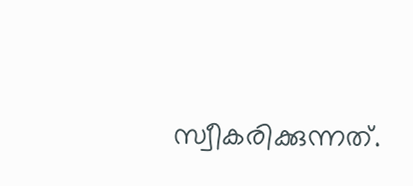സ്വീകരിക്കുന്നത്.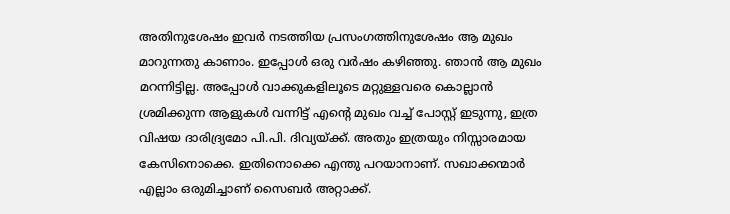അതിനുശേഷം ഇവര്‍ നടത്തിയ പ്രസംഗത്തിനുശേഷം ആ മുഖം മാറുന്നതു കാണാം. ഇപ്പോൾ ഒരു വർഷം കഴിഞ്ഞു. ഞാൻ ആ മുഖം മറന്നിട്ടില്ല. അപ്പോൾ വാക്കുകളിലൂടെ മറ്റുള്ളവരെ കൊല്ലാൻ ശ്രമിക്കുന്ന ആളുകൾ വന്നിട്ട് എന്റെ മുഖം വച്ച് പോസ്റ്റ് ഇടുന്നു, ഇത്ര വിഷയ ദാരിദ്ര്യമോ പി.പി. ദിവ്യയ്ക്ക്. അതും ഇത്രയും നിസ്സാരമായ കേസിനൊക്കെ. ഇതിനൊക്കെ എന്തു പറയാനാണ്. സഖാക്കന്മാർ എല്ലാം ഒരുമിച്ചാണ് സൈബര്‍ അറ്റാക്ക്.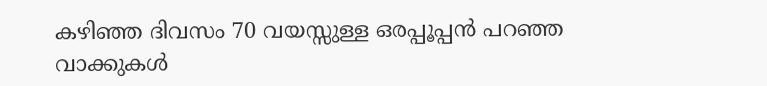കഴിഞ്ഞ ദിവസം 70 വയസ്സുള്ള ഒരപ്പൂപ്പൻ പറഞ്ഞ വാക്കുകൾ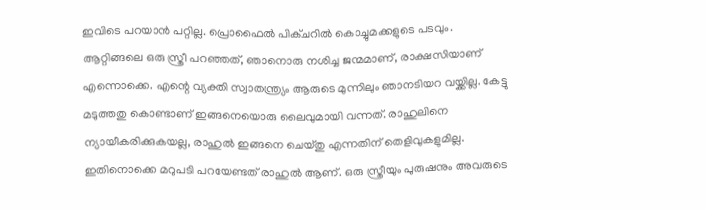ഇവിടെ പറയാൻ പറ്റില്ല. പ്രൊഫൈല്‍ പിക്ചറിൽ കൊച്ചുമക്കളുടെ പടവും. ആറ്റിങ്ങലെ ഒരു സ്ത്രീ പറഞ്ഞത്, ഞാനൊരു നശിച്ച ജന്മമാണ്, രാക്ഷസിയാണ് എന്നൊക്കെ. എന്റെ വ്യക്തി സ്വാതന്ത്ര്യം ആരുടെ മുന്നിലും ഞാനടിയറ വയ്ക്കില്ല. കേട്ടു മടുത്തതു കൊണ്ടാണ് ഇങ്ങനെയൊരു ലൈവുമായി വന്നത്. രാഹുലിനെ ന്യായീകരിക്കുകയല്ല, രാഹുല്‍ ഇങ്ങനെ ചെയ്തു എന്നതിന് തെളിവുകളുമില്ല. ഇതിനൊക്കെ മറുപടി പറയേണ്ടത് രാഹുൽ ആണ്. ഒരു സ്ത്രീയും പുരുഷനും അവരുടെ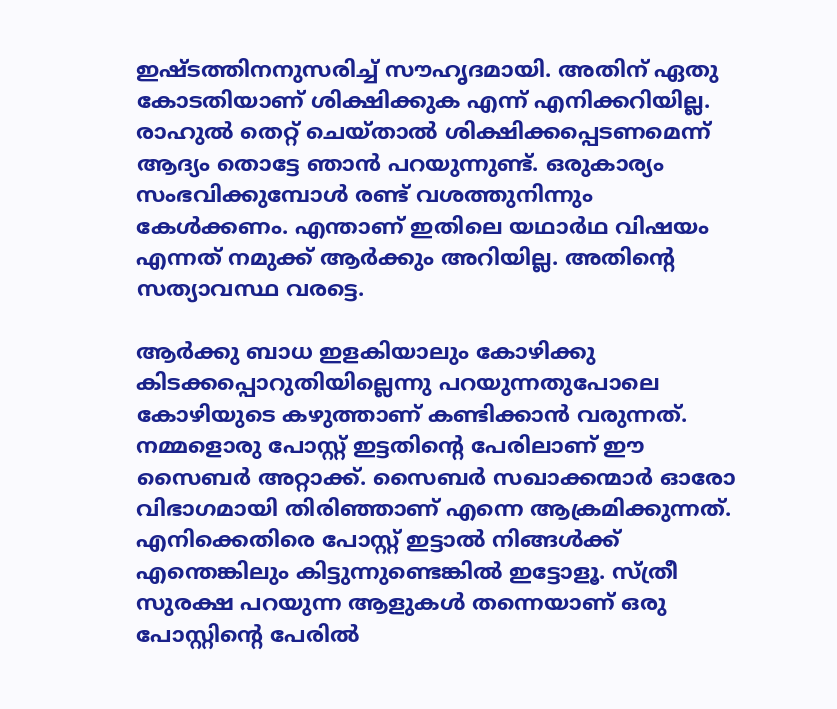ഇഷ്ടത്തിനനുസരിച്ച് സൗഹൃദമായി. അതിന് ഏതു കോടതിയാണ് ശിക്ഷിക്കുക എന്ന് എനിക്കറിയില്ല. രാഹുൽ തെറ്റ് ചെയ്താൽ ശിക്ഷിക്കപ്പെടണമെന്ന് ആദ്യം തൊട്ടേ ഞാൻ പറയുന്നുണ്ട്. ഒരുകാര്യം സംഭവിക്കുമ്പോൾ രണ്ട് വശത്തുനിന്നും കേൾക്കണം. എന്താണ് ഇതിലെ യഥാര്‍ഥ വിഷയം എന്നത് നമുക്ക് ആർക്കും അറിയില്ല. അതിന്റെ സത്യാവസ്ഥ വരട്ടെ.

ആർക്കു ബാധ ഇളകിയാലും കോഴിക്കു കിടക്കപ്പൊറുതിയില്ലെന്നു പറയുന്നതുപോലെ കോഴിയുടെ കഴുത്താണ് കണ്ടിക്കാൻ വരുന്നത്. നമ്മളൊരു പോസ്റ്റ് ഇട്ടതിന്റെ പേരിലാണ് ഈ സൈബർ അറ്റാക്ക്. സൈബർ സഖാക്കന്മാർ ഓരോ വിഭാഗമായി തിരിഞ്ഞാണ് എന്നെ ആക്രമിക്കുന്നത്. എനിക്കെതിരെ പോസ്റ്റ് ഇട്ടാൽ നിങ്ങൾക്ക് എന്തെങ്കിലും കിട്ടുന്നുണ്ടെങ്കിൽ ഇട്ടോളൂ. സ്ത്രീ സുരക്ഷ പറയുന്ന ആളുകൾ തന്നെയാണ് ഒരു പോസ്റ്റിന്റെ പേരിൽ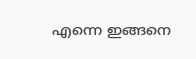എന്നെ ഇങ്ങനെ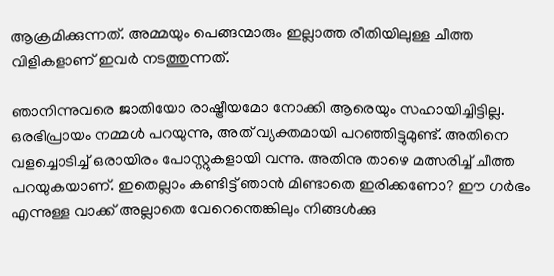ആക്രമിക്കുന്നത്. അമ്മയും പെങ്ങന്മാരും ഇല്ലാത്ത രീതിയിലുള്ള ചീത്ത വിളികളാണ് ഇവർ നടത്തുന്നത്.

ഞാനിന്നുവരെ ജാതിയോ രാഷ്ട്രീയമോ നോക്കി ആരെയും സഹായിച്ചിട്ടില്ല. ഒരഭിപ്രായം നമ്മൾ പറയുന്നു, അത് വ്യക്തമായി പറഞ്ഞിട്ടുമുണ്ട്. അതിനെ വളച്ചൊടിച്ച് ഒരായിരം പോസ്റ്റുകളായി വന്നു. അതിനു താഴെ മത്സരിച്ച് ചീത്ത പറയുകയാണ്. ഇതെല്ലാം കണ്ടിട്ട് ഞാൻ മിണ്ടാതെ ഇരിക്കണോ? ഈ ഗർഭം എന്നുള്ള വാക്ക് അല്ലാതെ വേറെന്തെങ്കിലും നിങ്ങൾക്കു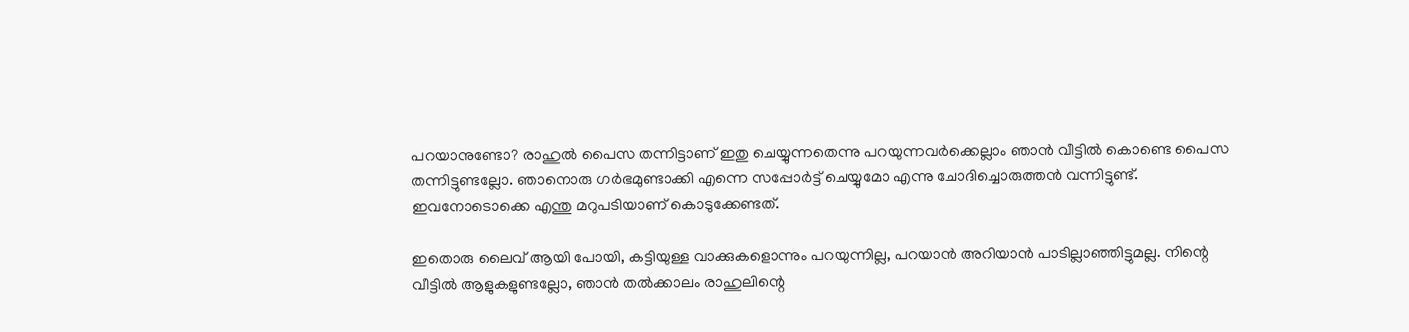പറയാനുണ്ടോ? രാഹുൽ പൈസ തന്നിട്ടാണ് ഇതു ചെയ്യുന്നതെന്നു പറയുന്നവർക്കെല്ലാം ഞാൻ വീട്ടിൽ കൊണ്ടെ പൈസ തന്നിട്ടുണ്ടല്ലോ. ഞാനൊരു ഗർഭമുണ്ടാക്കി എന്നെ സപ്പോർട്ട് ചെയ്യുമോ എന്നു ചോദിച്ചൊരുത്തൻ വന്നിട്ടുണ്ട്. ഇവനോടൊക്കെ എന്തു മറുപടിയാണ് കൊടുക്കേണ്ടത്.

ഇതൊരു ലൈവ് ആയി പോയി, കട്ടിയുള്ള വാക്കുകളൊന്നും പറയുന്നില്ല, പറയാൻ അറിയാൻ പാടില്ലാഞ്ഞിട്ടുമല്ല. നിന്റെ വീട്ടിൽ ആളുകളുണ്ടല്ലോ, ഞാൻ തൽക്കാലം രാഹുലിന്റെ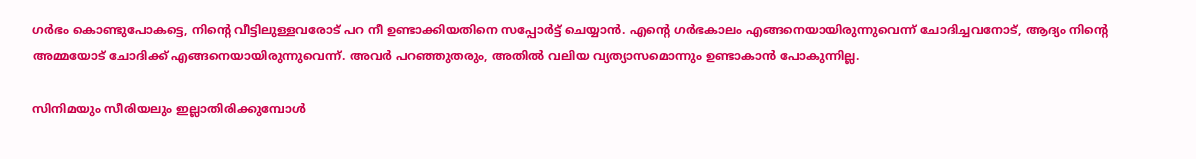ഗർഭം കൊണ്ടുപോകട്ടെ, നിന്റെ വീട്ടിലുള്ളവരോട് പറ നീ ഉണ്ടാക്കിയതിനെ സപ്പോർട്ട് ചെയ്യാൻ. എന്റെ ഗർഭകാലം എങ്ങനെയായിരുന്നുവെന്ന് ചോദിച്ചവനോട്, ആദ്യം നിന്റെ അമ്മയോട് ചോദിക്ക് എങ്ങനെയായിരുന്നുവെന്ന്. അവർ പറഞ്ഞുതരും, അതിൽ വലിയ വ്യത്യാസമൊന്നും ഉണ്ടാകാൻ പോകുന്നില്ല.

സിനിമയും സീരിയലും ഇല്ലാതിരിക്കുമ്പോൾ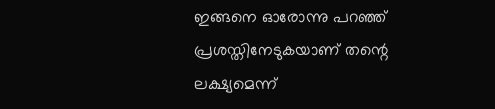ഇങ്ങനെ ഓരോന്നു പറഞ്ഞ് പ്രശസ്തിനേടുകയാണ് തന്റെ ലക്ഷ്യമെന്ന്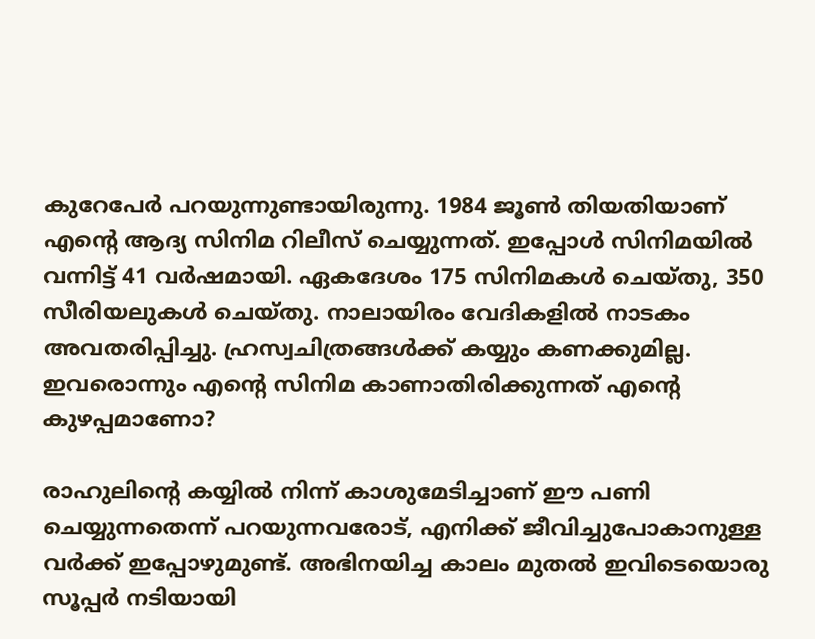കുറേപേർ പറയുന്നുണ്ടായിരുന്നു. 1984 ജൂൺ തിയതിയാണ് എന്റെ ആദ്യ സിനിമ റിലീസ് ചെയ്യുന്നത്. ഇപ്പോൾ സിനിമയിൽ വന്നിട്ട് 41 വർഷമായി. ഏകദേശം 175 സിനിമകൾ ചെയ്തു, 350 സീരിയലുകൾ ചെയ്തു. നാലായിരം വേദികളിൽ നാടകം അവതരിപ്പിച്ചു. ഹ്രസ്വചിത്രങ്ങള്‍ക്ക് കയ്യും കണക്കുമില്ല. ഇവരൊന്നും എന്റെ സിനിമ കാണാതിരിക്കുന്നത് എന്റെ കുഴപ്പമാണോ?

രാഹുലിന്റെ കയ്യിൽ നിന്ന് കാശുമേടിച്ചാണ് ഈ പണി ചെയ്യുന്നതെന്ന് പറയുന്നവരോട്, എനിക്ക് ജീവിച്ചുപോകാനുള്ള വർക്ക് ഇപ്പോഴുമുണ്ട്. അഭിനയിച്ച കാലം മുതൽ ഇവിടെയൊരു സൂപ്പർ നടിയായി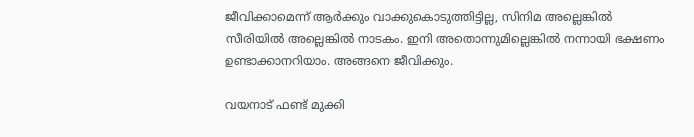ജീവിക്കാമെന്ന് ആര്‍ക്കും വാക്കുകൊടുത്തിട്ടില്ല, സിനിമ അല്ലെങ്കിൽ സീരിയിൽ അല്ലെങ്കിൽ നാടകം. ഇനി അതൊന്നുമില്ലെങ്കിൽ നന്നായി ഭക്ഷണം ഉണ്ടാക്കാനറിയാം. അങ്ങനെ ജീവിക്കും.

വയനാട് ഫണ്ട് മുക്കി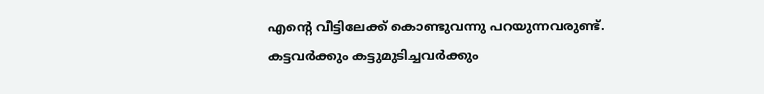എന്റെ വീട്ടിലേക്ക് കൊണ്ടുവന്നു പറയുന്നവരുണ്ട്. കട്ടവർക്കും കട്ടുമുടിച്ചവർക്കും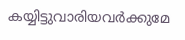കയ്യിട്ടുവാരിയവർക്കുമേ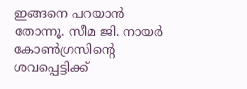ഇങ്ങനെ പറയാൻ തോന്നൂ. സീമ ജി. നായർ കോൺഗ്രസിന്റെ ശവപ്പെട്ടിക്ക്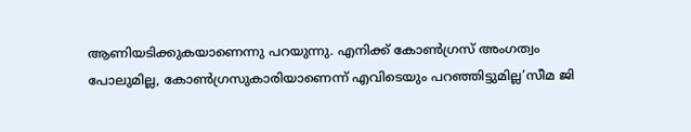ആണിയടിക്കുകയാണെന്നു പറയുന്നു. എനിക്ക് കോൺഗ്രസ് അംഗത്വം പോലുമില്ല, കോൺഗ്രസുകാരിയാണെന്ന് എവിടെയും പറഞ്ഞിട്ടുമില്ല’സീമ ജി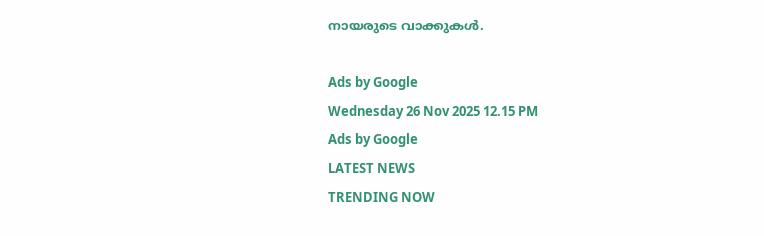നായരുടെ വാക്കുകള്‍.

Ads by Google
Wednesday 26 Nov 2025 12.15 PM
Ads by Google
LATEST NEWS
TRENDING NOW